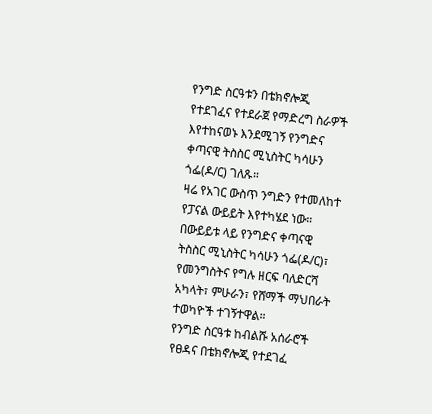የንግድ ስርዓቱን በቴክኖሎጂ የተደገፈና የተደራጀ የማድረግ ስራዎች እየተከናወኑ እንደሚገኝ የንግድና ቀጣናዊ ትስስር ሚኒስትር ካሳሁን ጎፌ(ዶ/ር) ገለጹ።
ዛሬ የአገር ውስጥ ንግድን የተመለከተ የፓናል ውይይት እየተካሄደ ነው።
በውይይቱ ላይ የንግድና ቀጣናዊ ትስስር ሚኒስትር ካሳሁን ጎፌ(ዶ/ር)፣ የመንግስትና የግሉ ዘርፍ ባለድርሻ አካላት፣ ምሁራን፣ የሸማች ማህበራት ተወካዮች ተገኝተዋል።
የንግድ ስርዓቱ ከብልሹ አሰራሮች የፀዳና በቴክኖሎጂ የተደገፈ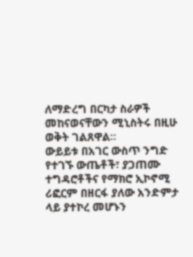ለማድረግ በርካታ ስራዎች መከናወናቸውን ሚኒስትሩ በዚሁ ወቅት ገልጸዋል።
ውይይቱ በአገር ውስጥ ንግድ የተገኙ ውጤቶች፣ ያጋጠሙ ተግዳሮቶችና የማክሮ ኢኮኖሚ ሪፎርም በዘርፋ ያለው አንድምታ ላይ ያተኮረ መሆኑን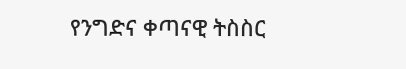የንግድና ቀጣናዊ ትስስር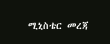ሚኒስቴር መረጃ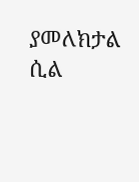ያመለክታል ሲል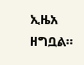ኢዜአ ዘግቧል።